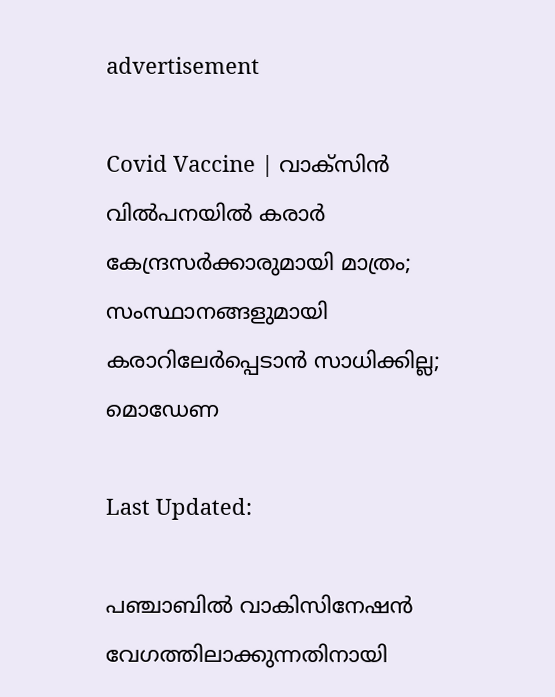advertisement

Covid Vaccine | വാക്‌സിന്‍ വില്‍പനയില്‍ കരാര്‍ കേന്ദ്രസര്‍ക്കാരുമായി മാത്രം; സംസ്ഥാനങ്ങളുമായി കരാറിലേര്‍പ്പെടാന്‍ സാധിക്കില്ല; മൊഡേണ

Last Updated:

പഞ്ചാബില്‍ വാകിസിനേഷന്‍ വേഗത്തിലാക്കുന്നതിനായി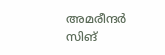അമരീന്ദര്‍ സിങ്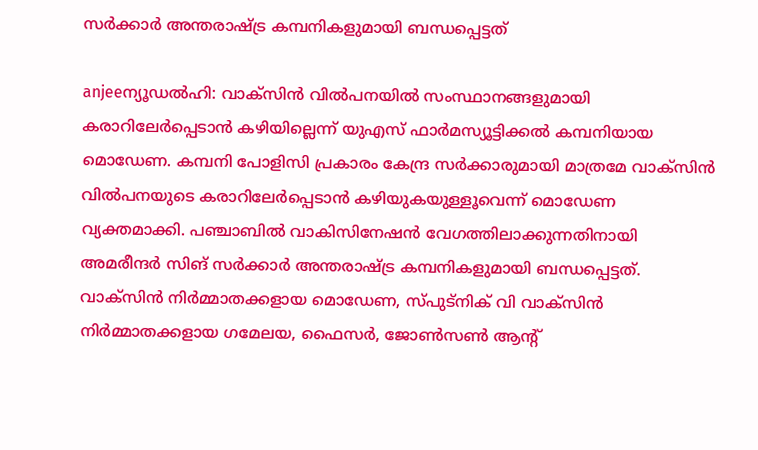സര്‍ക്കാര്‍ അന്തരാഷ്ട്ര കമ്പനികളുമായി ബന്ധപ്പെട്ടത്

anjeeന്യൂഡല്‍ഹി: വാക്‌സിന്‍ വില്‍പനയില്‍ സംസ്ഥാനങ്ങളുമായി കരാറിലേര്‍പ്പെടാന്‍ കഴിയില്ലെന്ന് യുഎസ് ഫാര്‍മസ്യൂട്ടിക്കല്‍ കമ്പനിയായ മൊഡേണ. കമ്പനി പോളിസി പ്രകാരം കേന്ദ്ര സര്‍ക്കാരുമായി മാത്രമേ വാക്‌സിന്‍ വില്‍പനയുടെ കരാറിലേര്‍പ്പെടാന്‍ കഴിയുകയുള്ളൂവെന്ന് മൊഡേണ വ്യക്തമാക്കി. പഞ്ചാബില്‍ വാകിസിനേഷന്‍ വേഗത്തിലാക്കുന്നതിനായി അമരീന്ദര്‍ സിങ് സര്‍ക്കാര്‍ അന്തരാഷ്ട്ര കമ്പനികളുമായി ബന്ധപ്പെട്ടത്.
വാക്‌സിന്‍ നിര്‍മ്മാതക്കളായ മൊഡേണ, സ്പുട്‌നിക് വി വാക്‌സിന്‍ നിര്‍മ്മാതക്കളായ ഗമേലയ, ഫൈസര്‍, ജോണ്‍സണ്‍ ആന്റ്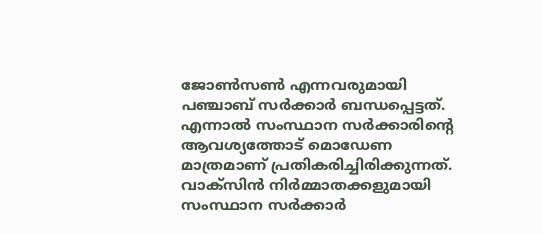ജോണ്‍സണ്‍ എന്നവരുമായി പഞ്ചാബ് സര്‍ക്കാര്‍ ബന്ധപ്പെട്ടത്. എന്നാല്‍ സംസ്ഥാന സര്‍ക്കാരിന്റെ ആവശ്യത്തോട് മൊഡേണ മാത്രമാണ് പ്രതികരിച്ചിരിക്കുന്നത്.
വാക്‌സിന്‍ നിര്‍മ്മാതക്കളുമായി സംസ്ഥാന സര്‍ക്കാര്‍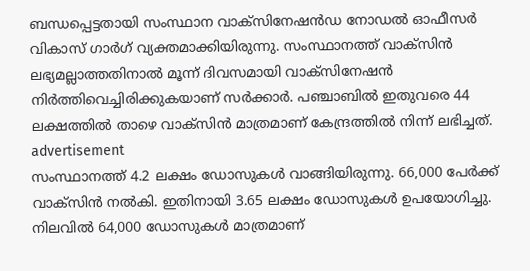ബന്ധപ്പെട്ടതായി സംസ്ഥാന വാക്‌സിനേഷന്‍ഡ നോഡല്‍ ഓഫീസര്‍ വികാസ് ഗാര്‍ഗ് വ്യക്തമാക്കിയിരുന്നു. സംസ്ഥാനത്ത് വാക്‌സിന്‍ ലഭ്യമല്ലാത്തതിനാല്‍ മൂന്ന് ദിവസമായി വാക്‌സിനേഷന്‍ നിര്‍ത്തിവെച്ചിരിക്കുകയാണ് സര്‍ക്കാര്‍. പഞ്ചാബില്‍ ഇതുവരെ 44 ലക്ഷത്തില്‍ താഴെ വാക്‌സിന്‍ മാത്രമാണ് കേന്ദ്രത്തില്‍ നിന്ന് ലഭിച്ചത്.
advertisement
സംസ്ഥാനത്ത് 4.2 ലക്ഷം ഡോസുകള്‍ വാങ്ങിയിരുന്നു. 66,000 പേര്‍ക്ക് വാക്‌സിന്‍ നല്‍കി. ഇതിനായി 3.65 ലക്ഷം ഡോസുകള്‍ ഉപയോഗിച്ചു. നിലവില്‍ 64,000 ഡോസുകള്‍ മാത്രമാണ്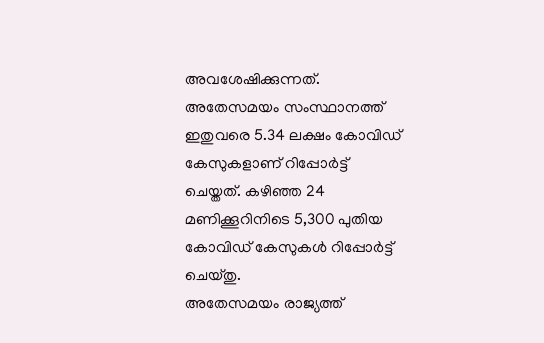അവശേഷിക്കുന്നത്. അതേസമയം സംസ്ഥാനത്ത് ഇതുവരെ 5.34 ലക്ഷം കോവിഡ് കേസുകളാണ് റിപ്പോര്‍ട്ട് ചെയ്തത്. കഴിഞ്ഞ 24 മണിക്കൂറിനിടെ 5,300 പുതിയ കോവിഡ് കേസുകള്‍ റിപ്പോര്‍ട്ട് ചെയ്തു.
അതേസമയം രാജ്യത്ത്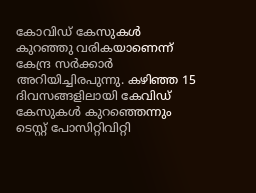കോവിഡ് കേസുകള്‍ കുറഞ്ഞു വരികയാണെന്ന് കേന്ദ്ര സര്‍ക്കാര്‍ അറിയിച്ചിരപുന്നു. കഴിഞ്ഞ 15 ദിവസങ്ങളിലായി കേവിഡ് കേസുകള്‍ കുറഞ്ഞെന്നും ടെസ്റ്റ് പോസിറ്റിവിറ്റി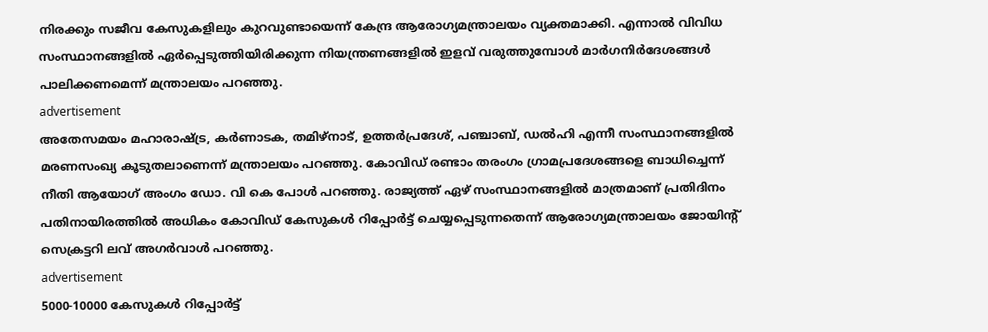നിരക്കും സജീവ കേസുകളിലും കുറവുണ്ടായെന്ന് കേന്ദ്ര ആരോഗ്യമന്ത്രാലയം വ്യക്തമാക്കി. എന്നാല്‍ വിവിധ സംസ്ഥാനങ്ങളില്‍ ഏര്‍പ്പെടുത്തിയിരിക്കുന്ന നിയന്ത്രണങ്ങളില്‍ ഇളവ് വരുത്തുമ്പോള്‍ മാര്‍ഗനിര്‍ദേശങ്ങള്‍ പാലിക്കണമെന്ന് മന്ത്രാലയം പറഞ്ഞു.
advertisement
അതേസമയം മഹാരാഷ്ട്ര, കര്‍ണാടക, തമിഴ്നാട്, ഉത്തര്‍പ്രദേശ്, പഞ്ചാബ്, ഡല്‍ഹി എന്നീ സംസ്ഥാനങ്ങളില്‍ മരണസംഖ്യ കൂടുതലാണെന്ന് മന്ത്രാലയം പറഞ്ഞു. കോവിഡ് രണ്ടാം തരംഗം ഗ്രാമപ്രദേശങ്ങളെ ബാധിച്ചെന്ന് നീതി ആയോഗ് അംഗം ഡോ. വി കെ പോള്‍ പറഞ്ഞു. രാജ്യത്ത് ഏഴ് സംസ്ഥാനങ്ങളില്‍ മാത്രമാണ് പ്രതിദിനം പതിനായിരത്തില്‍ അധികം കോവിഡ് കേസുകള്‍ റിപ്പോര്‍ട്ട് ചെയ്യപ്പെടുന്നതെന്ന് ആരോഗ്യമന്ത്രാലയം ജോയിന്റ് സെക്രട്ടറി ലവ് അഗര്‍വാള്‍ പറഞ്ഞു.
advertisement
5000-10000 കേസുകള്‍ റിപ്പോര്‍ട്ട്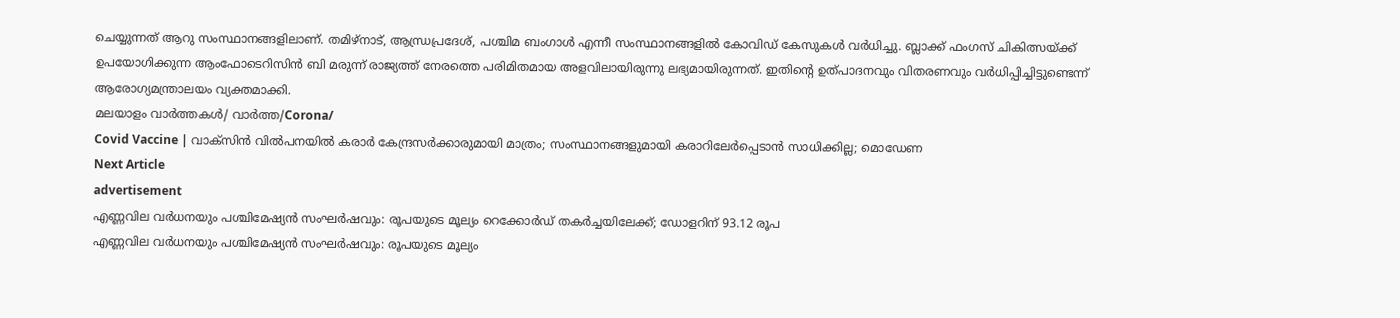ചെയ്യുന്നത് ആറു സംസ്ഥാനങ്ങളിലാണ്. തമിഴ്നാട്, ആന്ധ്രപ്രദേശ്, പശ്ചിമ ബംഗാള്‍ എന്നീ സംസ്ഥാനങ്ങളില്‍ കോവിഡ് കേസുകള്‍ വര്‍ധിച്ചു. ബ്ലാക്ക് ഫംഗസ് ചികിത്സയ്ക്ക് ഉപയോഗിക്കുന്ന ആംഫോടെറിസിന്‍ ബി മരുന്ന് രാജ്യത്ത് നേരത്തെ പരിമിതമായ അളവിലായിരുന്നു ലഭ്യമായിരുന്നത്. ഇതിന്റെ ഉത്പാദനവും വിതരണവും വര്‍ധിപ്പിച്ചിട്ടുണ്ടെന്ന് ആരോഗ്യമന്ത്രാലയം വ്യക്തമാക്കി.
മലയാളം വാർത്തകൾ/ വാർത്ത/Corona/
Covid Vaccine | വാക്‌സിന്‍ വില്‍പനയില്‍ കരാര്‍ കേന്ദ്രസര്‍ക്കാരുമായി മാത്രം; സംസ്ഥാനങ്ങളുമായി കരാറിലേര്‍പ്പെടാന്‍ സാധിക്കില്ല; മൊഡേണ
Next Article
advertisement
എണ്ണവില വർധനയും പശ്ചിമേഷ്യൻ സംഘർഷവും: രൂപയുടെ മൂല്യം റെക്കോർഡ് തകർച്ചയിലേക്ക്; ഡോളറിന് 93.12 രൂപ
എണ്ണവില വർധനയും പശ്ചിമേഷ്യൻ സംഘർഷവും: രൂപയുടെ മൂല്യം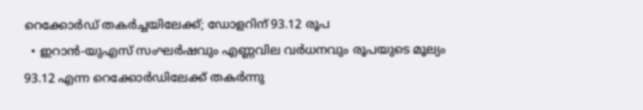റെക്കോർഡ് തകർച്ചയിലേക്ക്; ഡോളറിന് 93.12 രൂപ
  • ഇറാൻ-യുഎസ് സംഘർഷവും എണ്ണവില വർധനവും രൂപയുടെ മൂല്യം 93.12 എന്ന റെക്കോർഡിലേക്ക് തകർന്നു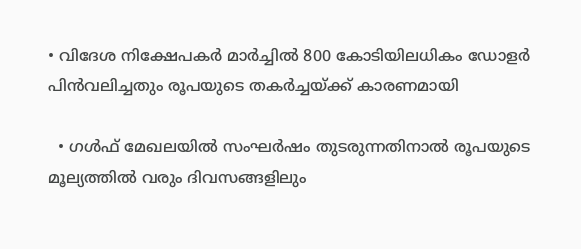• വിദേശ നിക്ഷേപകർ മാർച്ചിൽ 800 കോടിയിലധികം ഡോളർ പിൻവലിച്ചതും രൂപയുടെ തകർച്ചയ്ക്ക് കാരണമായി

  • ഗൾഫ് മേഖലയിൽ സംഘർഷം തുടരുന്നതിനാൽ രൂപയുടെ മൂല്യത്തിൽ വരും ദിവസങ്ങളിലും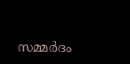സമ്മർദം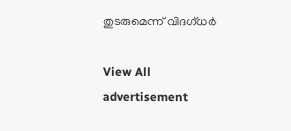തുടരുമെന്ന് വിദഗ്ധർ

View All
advertisement